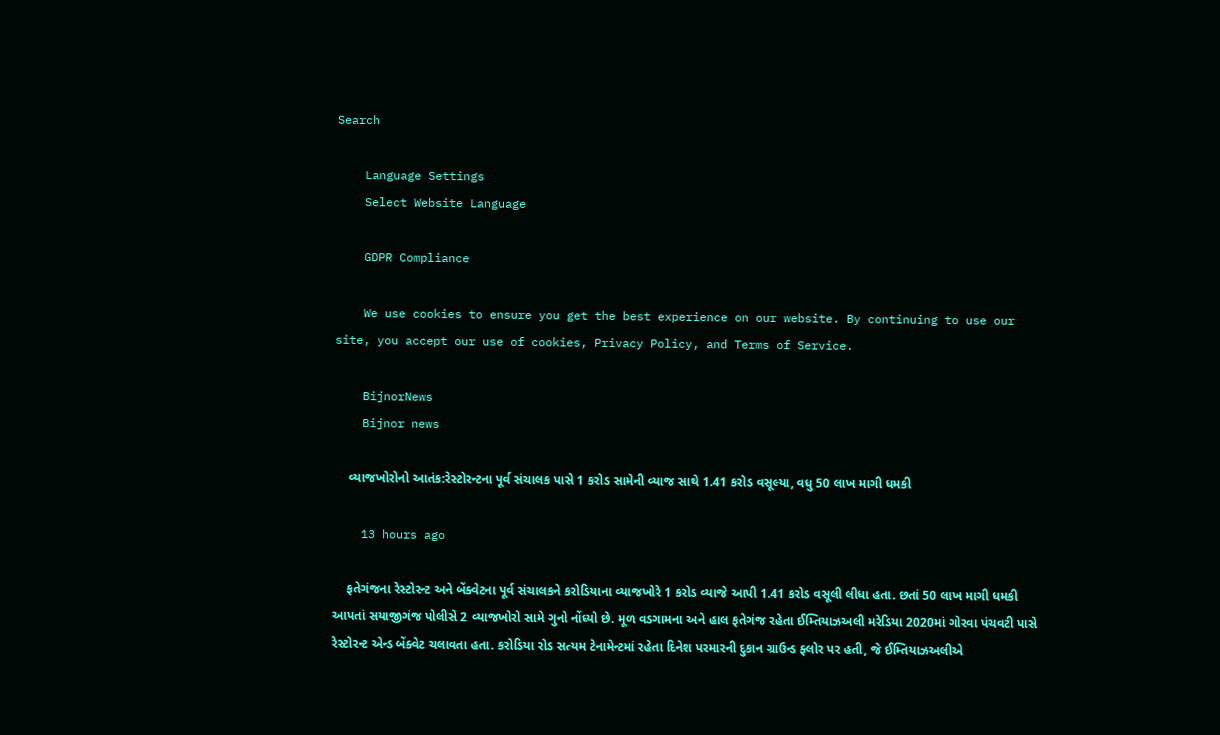Search

    Language Settings
    Select Website Language

    GDPR Compliance

    We use cookies to ensure you get the best experience on our website. By continuing to use our site, you accept our use of cookies, Privacy Policy, and Terms of Service.

    BijnorNews
    Bijnor news

    વ્યાજખોરોનો આતંક:રેસ્ટોરન્ટના પૂર્વ સંચાલક પાસે 1 કરોડ સામેની વ્યાજ સાથે 1.41 કરોડ વસૂલ્યા, વધુ 50 લાખ માગી ધમકી

    13 hours ago

    ફતેગંજના રેસ્ટોરન્ટ અને બેંક્વેટના પૂર્વ સંચાલકને કરોડિયાના વ્યાજખોરે 1 કરોડ વ્યાજે આપી 1.41 કરોડ વસૂલી લીધા હતા. છતાં 50 લાખ માગી ધમકી આપતાં સયાજીગંજ પોલીસે 2 વ્યાજખોરો સામે ગુનો નોંધ્યો છે. મૂળ વડગામના અને હાલ ફતેગંજ રહેતા ઈમ્તિયાઝઅલી મરેડિયા 2020માં ગોરવા પંચવટી પાસે રેસ્ટોરન્ટ એન્ડ બેંક્વેટ ચલાવતા હતા. કરોડિયા રોડ સત્યમ ટેનામેન્ટમાં રહેતા દિનેશ પરમારની દુકાન ગ્રાઉન્ડ ફ્લોર પર હતી, જે ઈમ્તિયાઝઅલીએ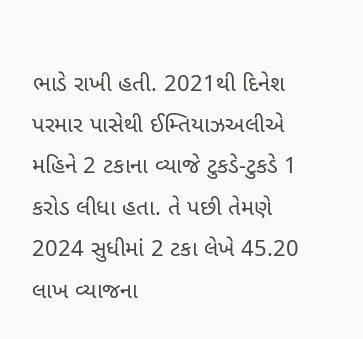ભાડે રાખી હતી. 2021થી દિનેશ પરમાર પાસેથી ઈમ્તિયાઝઅલીએ મહિને 2 ટકાના વ્યાજે ટુકડે-ટુકડે 1 કરોડ લીધા હતા. તે પછી તેમણે 2024 સુધીમાં 2 ટકા લેખે 45.20 લાખ વ્યાજના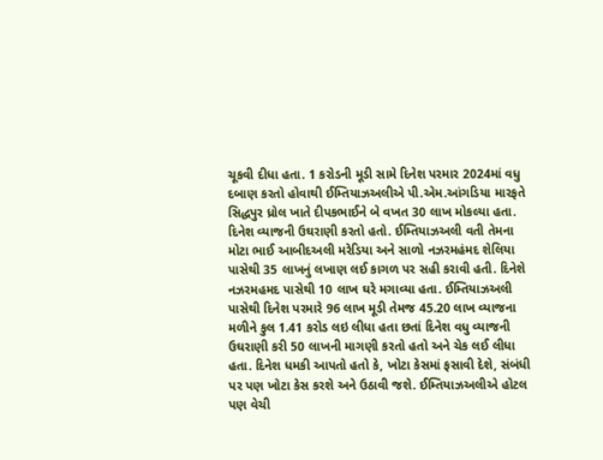ચૂકવી દીધા હતા. 1 કરોડની મૂડી સામે દિનેશ પરમાર 2024માં વધુ દબાણ કરતો હોવાથી ઈમ્તિયાઝઅલીએ પી.એમ.આંગડિયા મારફતે સિદ્ધપુર ધ્રોલ ખાતે દીપકભાઈને બે વખત 30 લાખ મોકલ્યા હતા. દિનેશ વ્યાજની ઉઘરાણી કરતો હતો. ઈમ્તિયાઝઅલી વતી તેમના મોટા ભાઈ આબીદઅલી મરેડિયા અને સાળો નઝરમહંમદ શેલિયા પાસેથી 35 લાખનું લખાણ લઈ કાગળ પર સહી કરાવી હતી. દિનેશે નઝરમહમદ પાસેથી 10 લાખ ઘરે મગાવ્યા હતા. ઈમ્તિયાઝઅલી પાસેથી દિનેશ પરમારે 96 લાખ મૂડી તેમજ 45.20 લાખ વ્યાજના મળીને કુલ 1.41 કરોડ લઇ લીધા હતા છતાં દિનેશ વધુ વ્યાજની ઉઘરાણી કરી 50 લાખની માગણી કરતો હતો અને ચેક લઈ લીધા હતા. દિનેશ ધમકી આપતો હતો કે, ખોટા કેસમાં ફસાવી દેશે, સંબંધી પર પણ ખોટા કેસ કરશે અને ઉઠાવી જશે. ઈમ્તિયાઝઅલીએ હોટલ પણ વેચી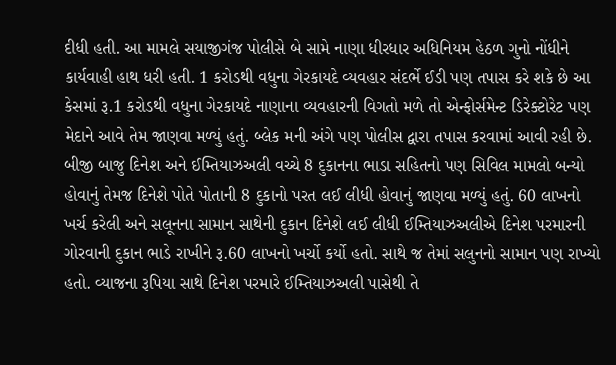દીધી હતી. આ મામલે સયાજીગંજ પોલીસે બે સામે નાણા ધીરધાર અધિનિયમ હેઠળ ગુનો નોંધીને કાર્યવાહી હાથ ધરી હતી. 1 કરોડથી વધુના ગેરકાયદે વ્યવહાર સંદર્ભે ઈડી પણ તપાસ કરે શકે છે આ કેસમાં રૂ.1 કરોડથી વધુના ગેરકાયદે નાણાના વ્યવહારની વિગતો મળે તો એન્ફોર્સમેન્ટ ડિરેક્ટોરેટ પણ મેદાને આવે તેમ જાણવા મળ્યું હતું. બ્લેક મની અંગે પણ પોલીસ દ્વારા તપાસ કરવામાં આવી રહી છે. બીજી બાજુ દિનેશ અને ઈમ્તિયાઝઅલી વચ્ચે 8 દુકાનના ભાડા સહિતનો પણ સિવિલ મામલો બન્યો હોવાનું તેમજ દિનેશે પોતે પોતાની 8 દુકાનો પરત લઈ લીધી હોવાનું જાણવા મળ્યું હતું. 60 લાખનો ખર્ચ કરેલી અને સલૂનના સામાન સાથેની દુકાન દિનેશે લઈ લીધી ઈમ્તિયાઝઅલીએ દિનેશ પરમારની ગોરવાની દુકાન ભાડે રાખીને રૂ.60 લાખનો ખર્ચો કર્યો હતો. સાથે જ તેમાં સલુનનો સામાન પણ રાખ્યો હતો. વ્યાજના રૂપિયા સાથે દિનેશ પરમારે ઈમ્તિયાઝઅલી પાસેથી તે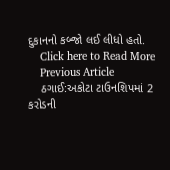દુકાનનો કબ્જો લઈ લીધો હતો.
    Click here to Read More
    Previous Article
    ઠગાઈ:અકોટા ટાઉનશિપમાં 2 કરોડની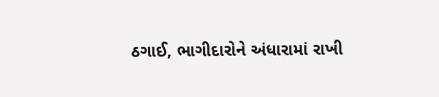ઠગાઈ, ભાગીદારોને અંધારામાં રાખી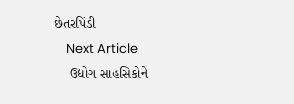છેતરપિંડી
    Next Article
    ઉદ્યોગ સાહસિકોને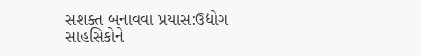સશક્ત બનાવવા પ્રયાસ:ઉદ્યોગ સાહસિકોને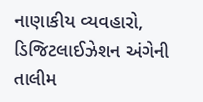નાણાકીય વ્યવહારો, ડિજિટલાઈઝેશન અંગેની તાલીમ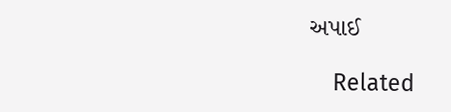અપાઈ

    Related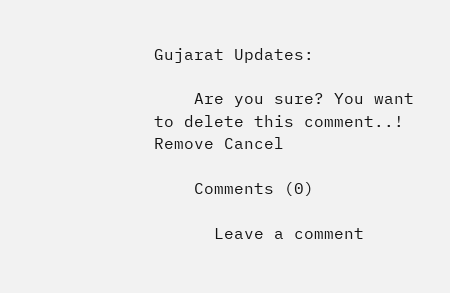Gujarat Updates:

    Are you sure? You want to delete this comment..! Remove Cancel

    Comments (0)

      Leave a comment